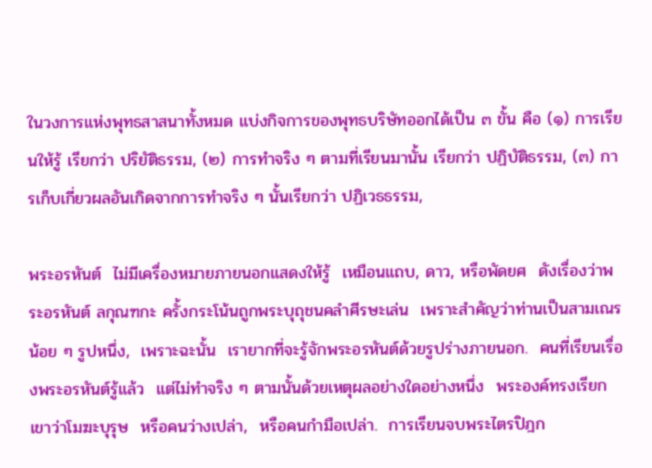ในวงการแห่งพุทธสาสนาทั้งหมด แบ่งกิจการของพุทธบริษัทออกได้เป็น ๓ ขั้น คือ (๑) การเรียนให้รู้ เรียกว่า ปริยัติธรรม, (๒) การทำจริง ๆ ตามที่เรียนมานั้น เรียกว่า ปฏิบัติธรรม, (๓) การเก็บเกี่ยวผลอันเกิดจากการทำจริง ๆ นั้นเรียกว่า ปฏิเวธธรรม,

พระอรหันต์  ไม่มีเครื่องหมายภายนอกแสดงให้รู้  เหมือนแถบ, ดาว, หรือพัดยศ  ดังเรื่องว่าพระอรหันต์ ลกุณฑกะ ครั้งกระโน้นถูกพระบุถุชนคลำศีรษะเล่น  เพราะสำคัญว่าท่านเป็นสามเณรน้อย ๆ รูปหนึ่ง,  เพราะฉะนั้น  เรายากที่จะรู้จักพระอรหันต์ด้วยรูปร่างภายนอก.  คนที่เรียนเรื่องพระอรหันต์รู้แล้ว  แต่ไม่ทำจริง ๆ ตามนั้นด้วยเหตุผลอย่างใดอย่างหนึ่ง  พระองค์ทรงเรียกเขาว่าโมฆะบุรุษ  หรือคนว่างเปล่า,  หรือคนกำมือเปล่า.  การเรียนจบพระไตรปิฎก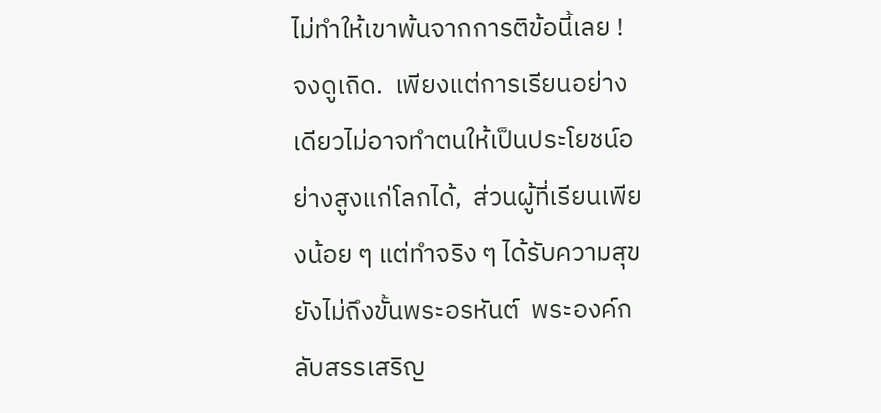ไม่ทำให้เขาพ้นจากการติข้อนี้เลย !  จงดูเถิด.  เพียงแต่การเรียนอย่างเดียวไม่อาจทำตนให้เป็นประโยชน์อย่างสูงแก่โลกได้,  ส่วนผู้ที่เรียนเพียงน้อย ๆ แต่ทำจริง ๆ ได้รับความสุขยังไม่ถึงขั้นพระอรหันต์  พระองค์กลับสรรเสริญ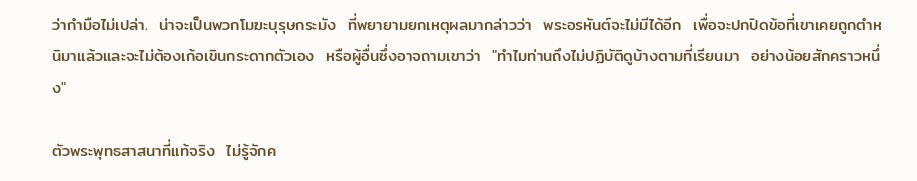ว่ากำมือไม่เปล่า.  น่าจะเป็นพวกโมฆะบุรุษกระมัง  ที่พยายามยกเหตุผลมากล่าวว่า  พระอรหันต์จะไม่มีได้อีก  เพื่อจะปกปิดข้อที่เขาเคยถูกตำหนิมาแล้วและจะไม่ต้องเก้อเขินกระดากตัวเอง  หรือผู้อื่นซึ่งอาจถามเขาว่า  "ทำไมท่านถึงไม่ปฏิบัติดูบ้างตามที่เรียนมา  อย่างน้อยสักคราวหนึ่ง"

ตัวพระพุทธสาสนาที่แท้จริง  ไม่รู้จักค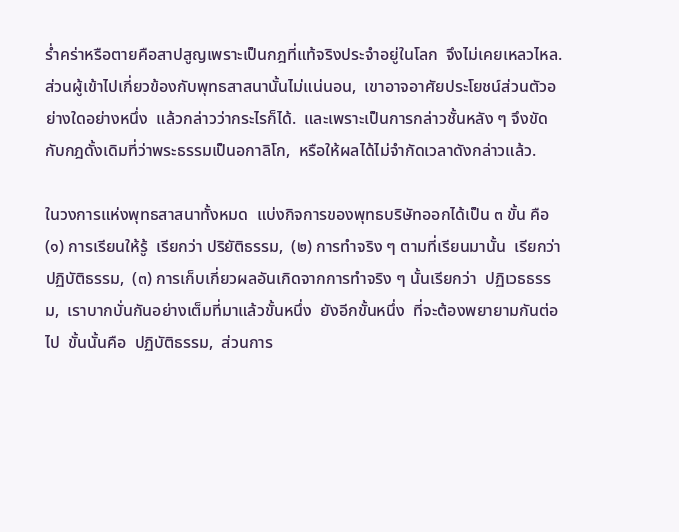ร่ำคร่าหรือตายคือสาปสูญเพราะเป็นกฎที่แท้จริงประจำอยู่ในโลก  จึงไม่เคยเหลวไหล.  ส่วนผู้เข้าไปเกี่ยวข้องกับพุทธสาสนานั้นไม่แน่นอน,  เขาอาจอาศัยประโยชน์ส่วนตัวอย่างใดอย่างหนึ่ง  แล้วกล่าวว่ากระไรก็ได้.  และเพราะเป็นการกล่าวชั้นหลัง ๆ จึงขัดกับกฎดั้งเดิมที่ว่าพระธรรมเป็นอกาลิโก,  หรือให้ผลได้ไม่จำกัดเวลาดังกล่าวแล้ว.

ในวงการแห่งพุทธสาสนาทั้งหมด  แบ่งกิจการของพุทธบริษัทออกได้เป็น ๓ ขั้น คือ (๑) การเรียนให้รู้  เรียกว่า ปริยัติธรรม,  (๒) การทำจริง ๆ ตามที่เรียนมานั้น  เรียกว่า  ปฏิบัติธรรม,  (๓) การเก็บเกี่ยวผลอันเกิดจากการทำจริง ๆ นั้นเรียกว่า  ปฏิเวธธรรม,  เราบากบั่นกันอย่างเต็มที่มาแล้วขั้นหนึ่ง  ยังอีกขั้นหนึ่ง  ที่จะต้องพยายามกันต่อไป  ขั้นนั้นคือ  ปฏิบัติธรรม,  ส่วนการ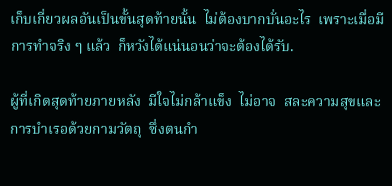เก็บเกี่ยวผลอันเป็นขั้นสุดท้ายนั้น  ไม่ต้องบากบั่นอะไร  เพราะเมื่อมีการทำจริง ๆ แล้ว  ก็หวังได้แน่นอนว่าจะต้องได้รับ.

ผู้ที่เกิดสุดท้ายภายหลัง  มีใจไม่กล้าแข็ง  ไม่อาจ  สละความสุขและการบำเรอด้วยกามวัตถุ  ซึ่งตนกำ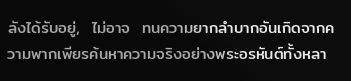ลังได้รับอยู่,  ไม่อาจ  ทนความยากลำบากอันเกิดจากความพากเพียรค้นหาความจริงอย่างพระอรหันต์ทั้งหลา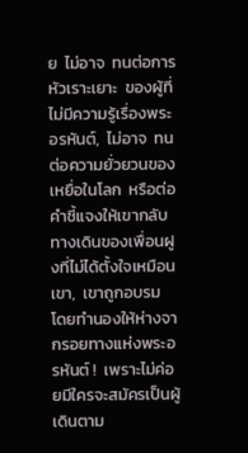ย  ไม่อาจ  ทนต่อการหัวเราะเยาะ  ของผู้ที่ไม่มีความรู้เรื่องพระอรหันต์,  ไม่อาจ  ทนต่อความยั่วยวนของเหยื่อในโลก  หรือต่อคำชี้แจงให้เขากลับทางเดินของเพื่อนฝูงที่ไม่ได้ตั้งใจเหมือนเขา,  เขาถูกอบรม  โดยทำนองให้ห่างจากรอยทางแห่งพระอรหันต์ !  เพราะไม่ค่อยมีใครจะสมัครเป็นผู้เดินตาม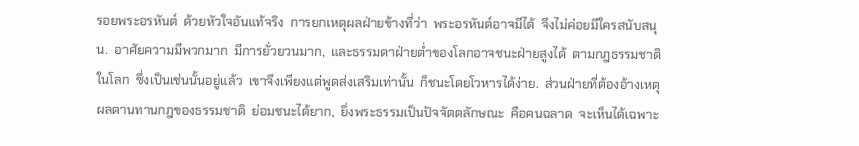รอยพระอรหันต์  ด้วยหัวใจอันแท้จริง  การยกเหตุผลฝ่ายข้างที่ว่า  พระอรหันต์อาจมีได้  จึงไม่ค่อยมีใครสนับสนุน.  อาศัยความมีพวกมาก  มีการยั่วยวนมาก,  และธรรมดาฝ่ายต่ำของโลกอาจชนะฝ่ายสูงได้  ตามกฎธรรมชาติในโลก  ซึ่งเป็นเช่นนั้นอยู่แล้ว  เขาจึงเพียงแต่พูดส่งเสริมเท่านั้น  ก็ชนะโดยโวหารได้ง่าย.  ส่วนฝ่ายที่ต้องอ้างเหตุผลตานทานกฎของธรรมชาติ  ย่อมชนะได้ยาก,  ยิ่งพระธรรมเป็นปัจจัตตลักษณะ  คือคนฉลาด  จะเห็นได้เฉพาะ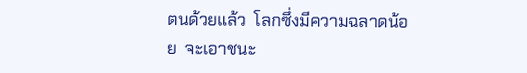ตนด้วยแล้ว  โลกซึ่งมีความฉลาดน้อย  จะเอาชนะ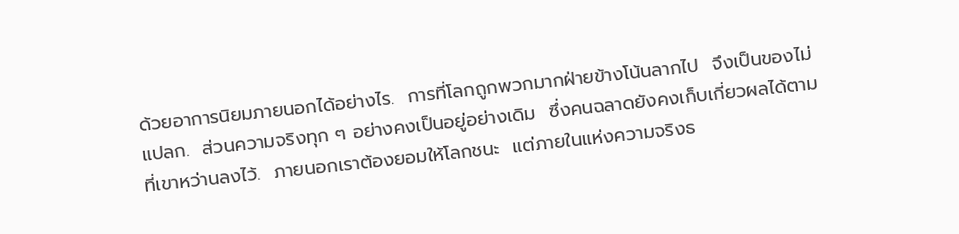ด้วยอาการนิยมภายนอกได้อย่างไร.  การที่โลกถูกพวกมากฝ่ายข้างโน้นลากไป  จึงเป็นของไม่แปลก.  ส่วนความจริงทุก ๆ อย่างคงเป็นอยู่อย่างเดิม  ซึ่งคนฉลาดยังคงเก็บเกี่ยวผลได้ตามที่เขาหว่านลงไว้.  ภายนอกเราต้องยอมให้โลกชนะ  แต่ภายในแห่งความจริงธ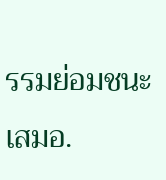รรมย่อมชนะเสมอ.